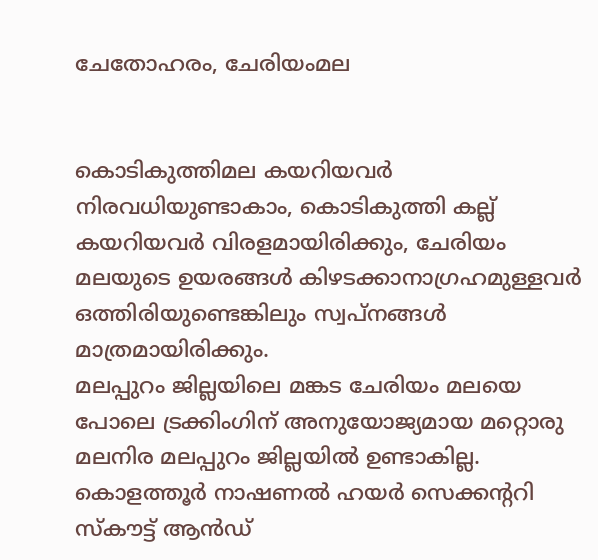ചേതോഹരം, ചേരിയംമല


കൊടികുത്തിമല കയറിയവർ നിരവധിയുണ്ടാകാം, കൊടികുത്തി കല്ല് കയറിയവർ വിരളമായിരിക്കും, ചേരിയം മലയുടെ ഉയരങ്ങൾ കിഴടക്കാനാഗ്രഹമുള്ളവർ ഒത്തിരിയുണ്ടെങ്കിലും സ്വപ്‌നങ്ങൾ മാത്രമായിരിക്കും.
മലപ്പുറം ജില്ലയിലെ മങ്കട ചേരിയം മലയെ പോലെ ട്രക്കിംഗിന് അനുയോജ്യമായ മറ്റൊരു മലനിര മലപ്പുറം ജില്ലയിൽ ഉണ്ടാകില്ല. കൊളത്തൂർ നാഷണൽ ഹയർ സെക്കന്ററി സ്‌കൗട്ട് ആൻഡ്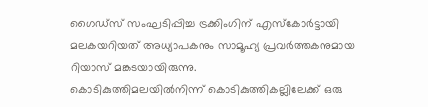ഗൈഡ്‌സ് സംഘടിപ്പിച്ച ട്രക്കിംഗിന് എസ്‌കോർട്ടായി  മലകയറിയത് അധ്യാപകനും സാമൂഹ്യ പ്രവർത്തകനുമായ റിയാസ് മങ്കടയായിരുന്നു.
കൊടികുത്തിമലയിൽനിന്ന് കൊടികുത്തികല്ലിലേക്ക് ഒരു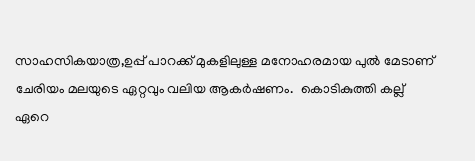സാഹസികയാത്ര,ഉപ്പ് പാറക്ക് മുകളിലുള്ള മനോഹരമായ പുൽ മേടാണ് ചേരിയം മലയുടെ ഏറ്റവും വലിയ ആകർഷണം.  കൊടികുത്തി കല്ല് ഏറെ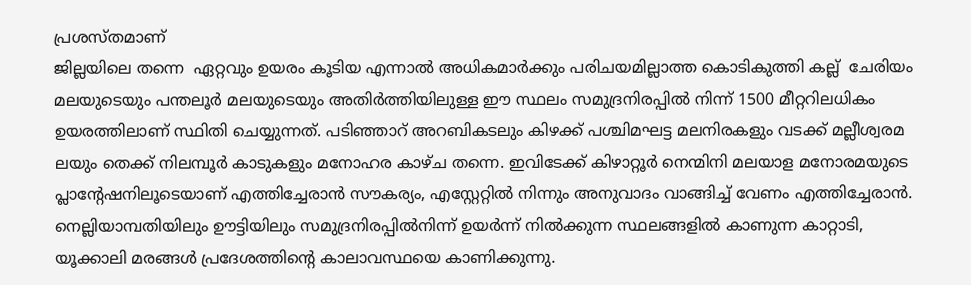പ്രശസ്തമാണ്
ജില്ലയിലെ തന്നെ  ഏറ്റവും ഉയരം കൂടിയ എന്നാൽ അധികമാർക്കും പരിചയമില്ലാത്ത കൊടികുത്തി കല്ല്  ചേരിയം മലയുടെയും പന്തലൂർ മലയുടെയും അതിർത്തിയിലുള്ള ഈ സ്ഥലം സമുദ്രനിരപ്പിൽ നിന്ന് 1500 മീറ്ററിലധികം ഉയരത്തിലാണ് സ്ഥിതി ചെയ്യുന്നത്. പടിഞ്ഞാറ് അറബികടലും കിഴക്ക് പശ്ചിമഘട്ട മലനിരകളും വടക്ക് മല്ലീശ്വരമ ലയും തെക്ക് നിലമ്പൂർ കാടുകളും മനോഹര കാഴ്ച തന്നെ. ഇവിടേക്ക് കിഴാറ്റൂർ നെന്മിനി മലയാള മനോരമയുടെ പ്ലാന്റേഷനിലൂടെയാണ് എത്തിച്ചേരാൻ സൗകര്യം, എസ്റ്റേറ്റിൽ നിന്നും അനുവാദം വാങ്ങിച്ച് വേണം എത്തിച്ചേരാൻ.
നെല്ലിയാമ്പതിയിലും ഊട്ടിയിലും സമുദ്രനിരപ്പിൽനിന്ന് ഉയർന്ന് നിൽക്കുന്ന സ്ഥലങ്ങളിൽ കാണുന്ന കാറ്റാടി, യൂക്കാലി മരങ്ങൾ പ്രദേശത്തിന്റെ കാലാവസ്ഥയെ കാണിക്കുന്നു.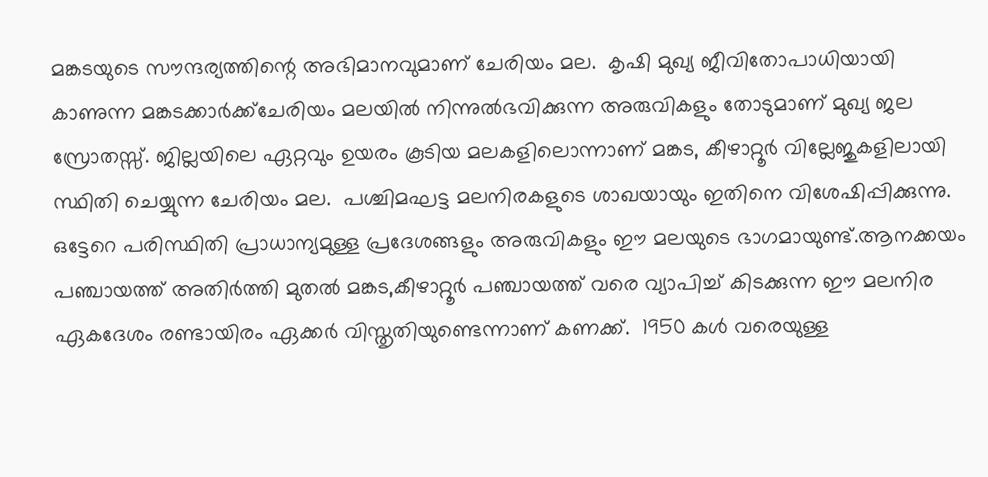മങ്കടയുടെ സൗന്ദര്യത്തിന്റെ അഭിമാനവുമാണ് ചേരിയം മല.  കൃഷി മുഖ്യ ജീവിതോപാധിയായി കാണുന്ന മങ്കടക്കാർക്ക്‌ചേരിയം മലയിൽ നിന്നുൽഭവിക്കുന്ന അരുവികളും തോടുമാണ് മുഖ്യ ജല സ്രോതസ്സ്. ജില്ലയിലെ ഏറ്റവും ഉയരം കൂടിയ മലകളിലൊന്നാണ് മങ്കട, കീഴാറ്റൂർ വില്ലേജുകളിലായി സ്ഥിതി ചെയ്യുന്ന ചേരിയം മല.  പശ്ചിമഘട്ട മലനിരകളുടെ ശാഖയായും ഇതിനെ വിശേഷിപ്പിക്കുന്നു.  ഒട്ടേറെ പരിസ്ഥിതി പ്രാധാന്യമുള്ള പ്രദേശങ്ങളും അരുവികളും ഈ മലയുടെ ഭാഗമായുണ്ട്.ആനക്കയം പഞ്ചായത്ത് അതിർത്തി മുതൽ മങ്കട,കീഴാറ്റൂർ പഞ്ചായത്ത് വരെ വ്യാപിച്ച് കിടക്കുന്ന ഈ മലനിര ഏകദേശം രണ്ടായിരം ഏക്കർ വിസ്തൃതിയുണ്ടെന്നാണ് കണക്ക്.  1950 കൾ വരെയുള്ള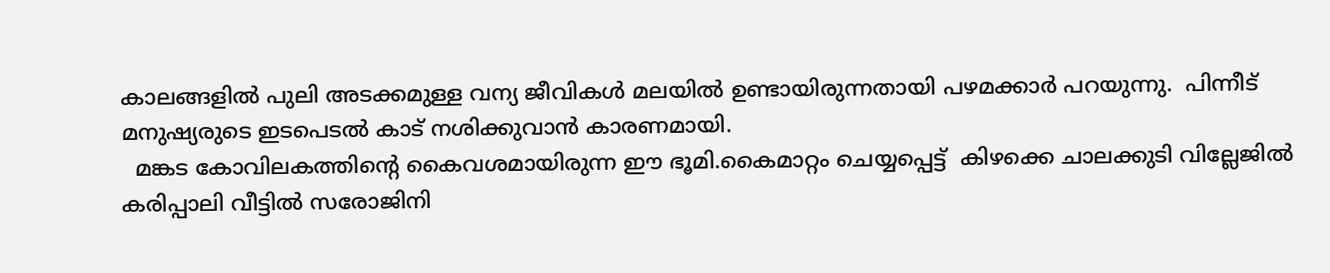കാലങ്ങളിൽ പുലി അടക്കമുള്ള വന്യ ജീവികൾ മലയിൽ ഉണ്ടായിരുന്നതായി പഴമക്കാർ പറയുന്നു.  പിന്നീട് മനുഷ്യരുടെ ഇടപെടൽ കാട് നശിക്കുവാൻ കാരണമായി.
  മങ്കട കോവിലകത്തിന്റെ കൈവശമായിരുന്ന ഈ ഭൂമി.കൈമാറ്റം ചെയ്യപ്പെട്ട്  കിഴക്കെ ചാലക്കുടി വില്ലേജിൽ കരിപ്പാലി വീട്ടിൽ സരോജിനി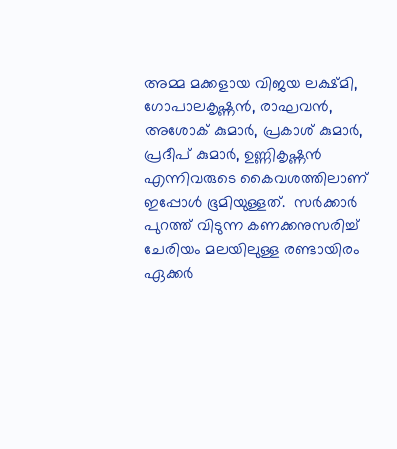അമ്മ മക്കളായ വിജയ ലക്ഷ്മി, ഗോപാലകൃഷ്ണൻ, രാഘവൻ, അശോക് കുമാർ, പ്രകാശ് കുമാർ, പ്രദീപ് കുമാർ, ഉണ്ണികൃഷ്ണൻ എന്നിവരുടെ കൈവശത്തിലാണ് ഇപ്പോൾ ഭൂമിയുള്ളത്.  സർക്കാർ പുറത്ത് വിടുന്ന കണക്കനുസരിച്ച് ചേരിയം മലയിലുള്ള രണ്ടായിരം ഏക്കർ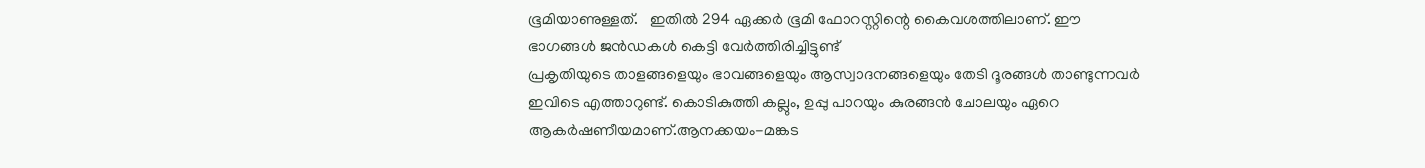ഭൂമിയാണുള്ളത്.   ഇതിൽ 294 ഏക്കർ ഭൂമി ഫോറസ്റ്റിന്റെ കൈവശത്തിലാണ്. ഈ ഭാഗങ്ങൾ ജൻഡകൾ കെട്ടി വേർത്തിരിച്ചിട്ടുണ്ട്
പ്രകൃതിയുടെ താളങ്ങളെയും ഭാവങ്ങളെയും ആസ്വാദനങ്ങളെയും തേടി ദൂരങ്ങൾ താണ്ടുന്നവർ ഇവിടെ എത്താറുണ്ട്. കൊടികുത്തി കല്ലും, ഉപ്പു പാറയും കുരങ്ങൻ ചോലയും ഏറെ ആകർഷണീയമാണ്.ആനക്കയം-മങ്കട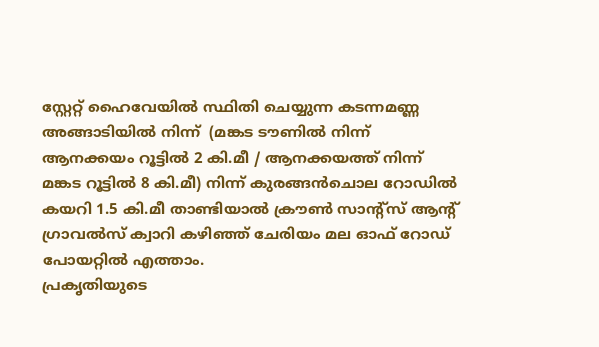സ്റ്റേറ്റ് ഹൈവേയിൽ സ്ഥിതി ചെയ്യുന്ന കടന്നമണ്ണ അങ്ങാടിയിൽ നിന്ന്  (മങ്കട ടൗണിൽ നിന്ന് ആനക്കയം റൂട്ടിൽ 2 കി.മീ / ആനക്കയത്ത് നിന്ന് മങ്കട റൂട്ടിൽ 8 കി.മീ) നിന്ന് കുരങ്ങൻചൊല റോഡിൽ കയറി 1.5 കി.മീ താണ്ടിയാൽ ക്രൗൺ സാന്റ്‌സ് ആന്റ് ഗ്രാവൽസ് ക്വാറി കഴിഞ്ഞ് ചേരിയം മല ഓഫ് റോഡ് പോയറ്റിൽ എത്താം.
പ്രകൃതിയുടെ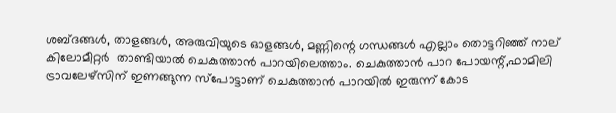ശബ്ദങ്ങൾ, താളങ്ങൾ, അരുവിയുടെ ഓളങ്ങൾ, മണ്ണിന്റെ ഗന്ധങ്ങൾ എല്ലാം തൊട്ടറിഞ്ഞ് നാല് കിലോമീറ്റർ  താണ്ടിയാൽ ചെകുത്താൻ പാറയിലെത്താം. ചെകുത്താൻ പാറ പോയന്റ്,ഫാമിലി ട്രാവലേഴ്‌സിന് ഇണങ്ങുന്ന സ്‌പോട്ടാണ് ചെകുത്താൻ പാറയിൽ ഇരുന്ന് കോട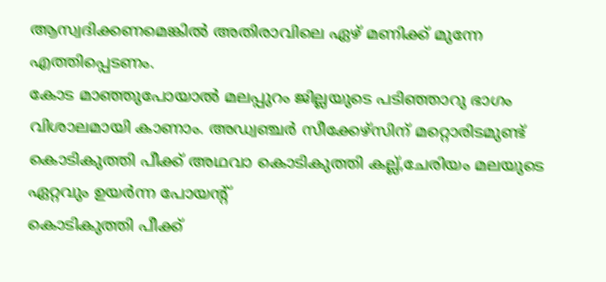ആസ്വദിക്കണമെങ്കിൽ അതിരാവിലെ ഏഴ് മണിക്ക് മുന്നേ എത്തിപ്പെടണം.
കോട മാഞ്ഞുപോയാൽ മലപ്പുറം ജില്ലയുടെ പടിഞ്ഞാറു ഭാഗം വിശാലമായി കാണാം. അഡ്വഞ്ചർ സീക്കേഴ്‌സിന് മറ്റൊരിടമുണ്ട് കൊടികുത്തി പീക്ക് അഥവാ കൊടികുത്തി കല്ല്,ചേരിയം മലയുടെ ഏറ്റവും ഉയർന്ന പോയന്റ്
കൊടികുത്തി പീക്ക്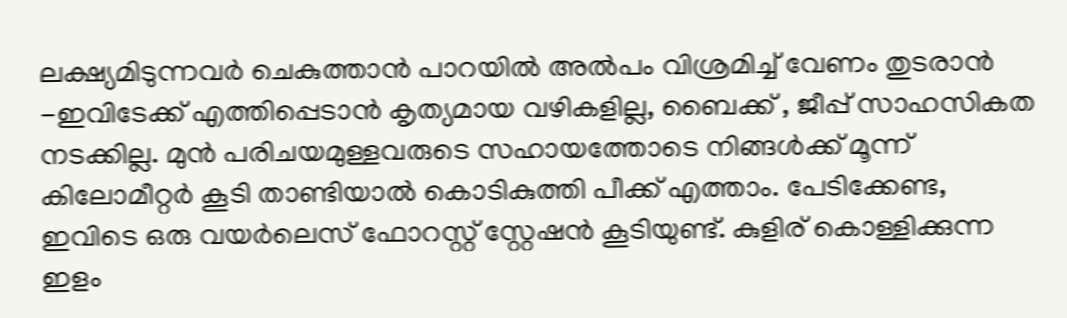ലക്ഷ്യമിടുന്നവർ ചെകുത്താൻ പാറയിൽ അൽപം വിശ്രമിച്ച് വേണം തുടരാൻ -ഇവിടേക്ക് എത്തിപ്പെടാൻ കൃത്യമായ വഴികളില്ല, ബൈക്ക് , ജീപ്പ് സാഹസികത നടക്കില്ല. മുൻ പരിചയമുള്ളവരുടെ സഹായത്തോടെ നിങ്ങൾക്ക് മൂന്ന് കിലോമീറ്റർ കൂടി താണ്ടിയാൽ കൊടികുത്തി പീക്ക് എത്താം. പേടിക്കേണ്ട, ഇവിടെ ഒരു വയർലെസ് ഫോറസ്റ്റ് സ്റ്റേഷൻ കൂടിയുണ്ട്. കുളിര് കൊള്ളിക്കുന്ന ഇളം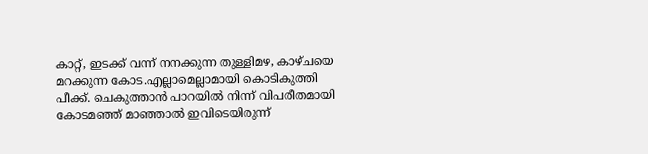കാറ്റ്, ഇടക്ക് വന്ന് നനക്കുന്ന തുള്ളിമഴ, കാഴ്ചയെ മറക്കുന്ന കോട.എല്ലാമെല്ലാമായി കൊടികുത്തി പീക്ക്. ചെകുത്താൻ പാറയിൽ നിന്ന് വിപരീതമായി കോടമഞ്ഞ് മാഞ്ഞാൽ ഇവിടെയിരുന്ന്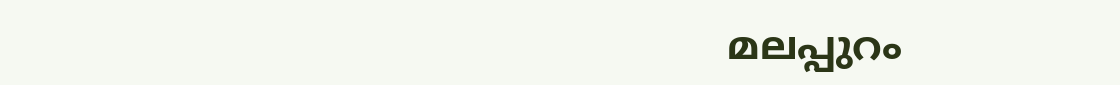മലപ്പുറം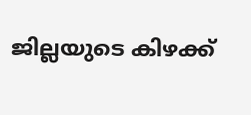ജില്ലയുടെ കിഴക്ക്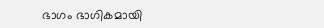ഭാഗം ഭാഗികമായി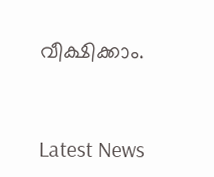വീക്ഷിക്കാം.


Latest News